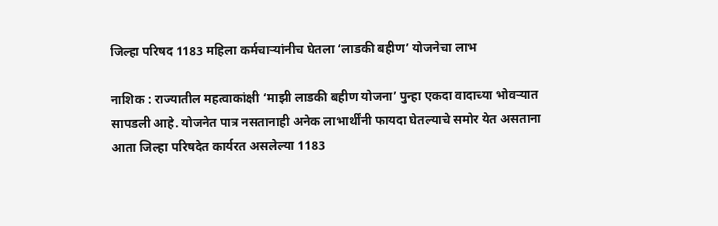जिल्हा परिषद 1183 महिला कर्मचाऱ्यांनीच घेतला ‘लाडकी बहीण’ योजनेचा लाभ

नाशिक : राज्यातील महत्वाकांक्षी ‘माझी लाडकी बहीण योजना’ पुन्हा एकदा वादाच्या भोवऱ्यात सापडली आहे. योजनेत पात्र नसतानाही अनेक लाभार्थींनी फायदा घेतल्याचे समोर येत असताना आता जिल्हा परिषदेत कार्यरत असलेल्या 1183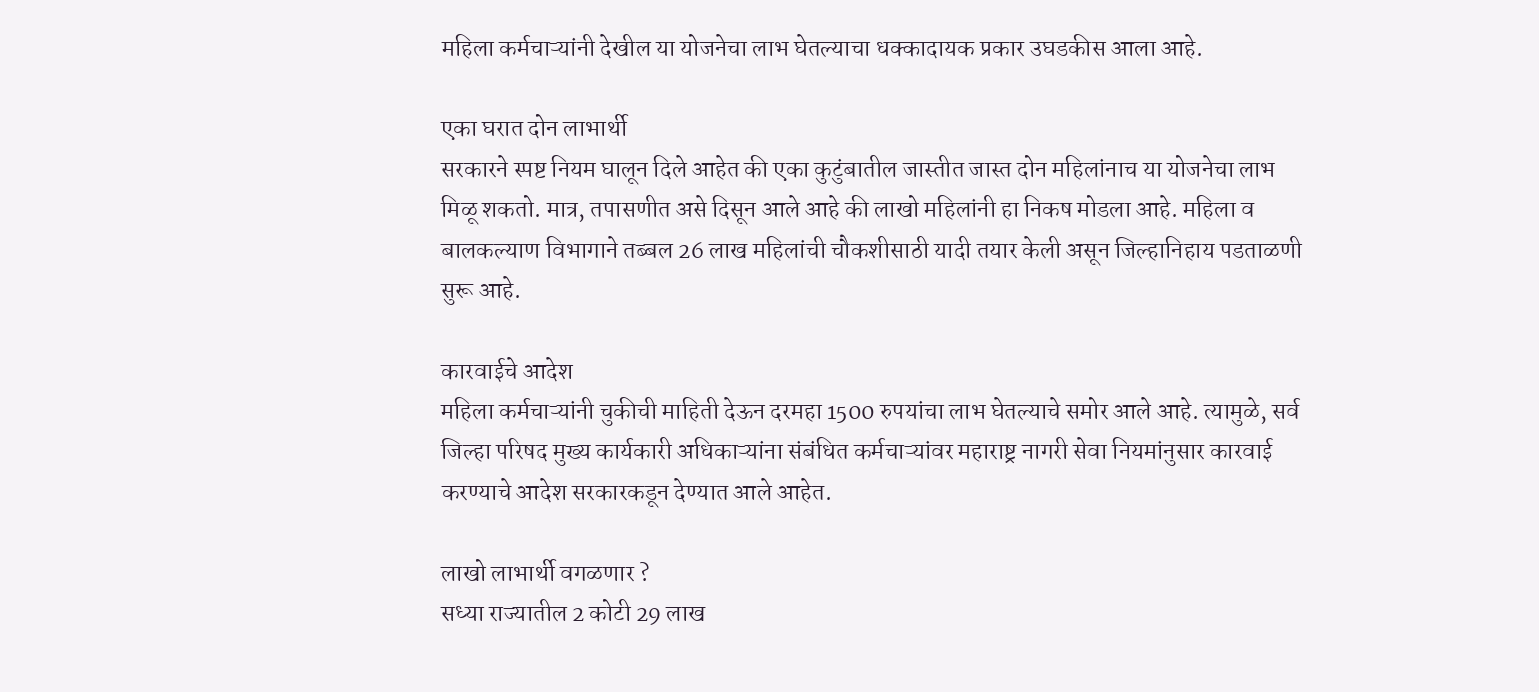महिला कर्मचाऱ्यांनी देखील या योजनेचा लाभ घेतल्याचा धक्कादायक प्रकार उघडकीस आला आहे.

एका घरात दोन लाभार्थी
सरकारने स्पष्ट नियम घालून दिले आहेत की एका कुटुंबातील जास्तीत जास्त दोन महिलांनाच या योजनेचा लाभ मिळू शकतो. मात्र, तपासणीत असे दिसून आले आहे की लाखो महिलांनी हा निकष मोडला आहे. महिला व बालकल्याण विभागाने तब्बल 26 लाख महिलांची चौकशीसाठी यादी तयार केली असून जिल्हानिहाय पडताळणी सुरू आहे.

कारवाईचे आदेश
महिला कर्मचाऱ्यांनी चुकीची माहिती देऊन दरमहा 1500 रुपयांचा लाभ घेतल्याचे समोर आले आहे. त्यामुळे, सर्व जिल्हा परिषद मुख्य कार्यकारी अधिकाऱ्यांना संबंधित कर्मचाऱ्यांवर महाराष्ट्र नागरी सेवा नियमांनुसार कारवाई करण्याचे आदेश सरकारकडून देण्यात आले आहेत.

लाखो लाभार्थी वगळणार ?
सध्या राज्यातील 2 कोटी 29 लाख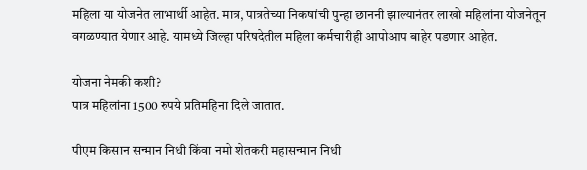महिला या योजनेत लाभार्थी आहेत. मात्र, पात्रतेच्या निकषांची पुन्हा छाननी झाल्यानंतर लाखो महिलांना योजनेतून वगळण्यात येणार आहे. यामध्ये जिल्हा परिषदेतील महिला कर्मचारीही आपोआप बाहेर पडणार आहेत.

योजना नेमकी कशी?
पात्र महिलांना 1500 रुपये प्रतिमहिना दिले जातात.

पीएम किसान सन्मान निधी किंवा नमो शेतकरी महासन्मान निधी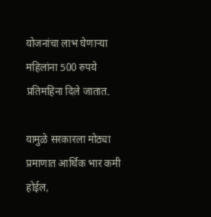योजनांचा लाभ घेणाऱ्या महिलांना 500 रुपये प्रतिमहिना दिले जातात.

यामुळे सरकारला मोठ्या प्रमाणात आर्थिक भार कमी होईल,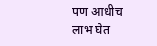पण आधीच लाभ घेत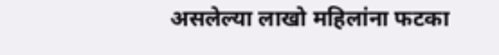असलेल्या लाखो महिलांना फटका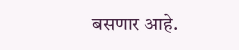बसणार आहे.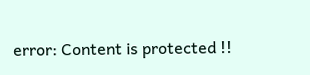error: Content is protected !!